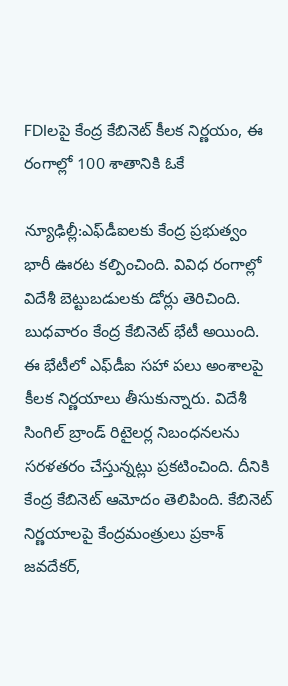FDIలపై కేంద్ర కేబినెట్ కీలక నిర్ణయం, ఈ రంగాల్లో 100 శాతానికి ఓకే

న్యూఢిల్లీ:ఎఫ్‌డీఐలకు కేంద్ర ప్రభుత్వం భారీ ఊరట కల్పించింది. వివిధ రంగాల్లో విదేశీ బెట్టుబడులకు డోర్లు తెరిచింది. బుధవారం కేంద్ర కేబినెట్ భేటీ అయింది. ఈ భేటీలో ఎఫ్‌డీఐ సహా పలు అంశాలపై కీలక నిర్ణయాలు తీసుకున్నారు. విదేశీ సింగిల్ బ్రాండ్ రిటైలర్ల నిబంధనలను సరళతరం చేస్తున్నట్లు ప్రకటించింది. దీనికి కేంద్ర కేబినెట్ ఆమోదం తెలిపింది. కేబినెట్ నిర్ణయాలపై కేంద్రమంత్రులు ప్రకాశ్ జవదేకర్,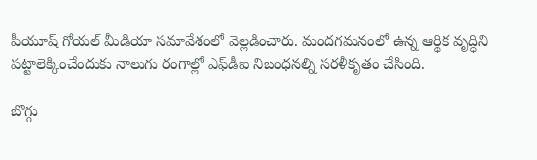పీయూష్ గోయల్ మీడియా సమావేశంలో వెల్లడించారు. మందగమనంలో ఉన్న ఆర్థిక వృద్ధిని పట్టాలెక్కించేందుకు నాలుగు రంగాల్లో ఎఫ్‌డీఐ నిబంధనల్ని సరళీకృతం చేసింది.

బొగ్గు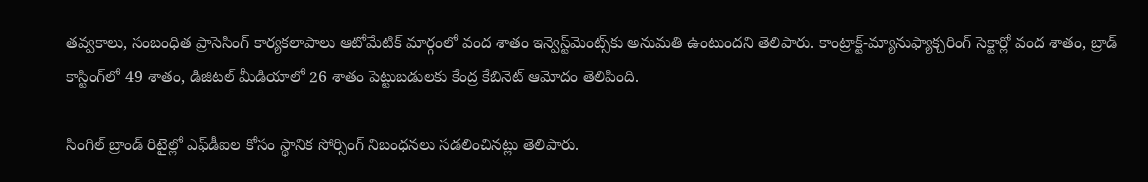తవ్వకాలు, సంబంధిత ప్రాసెసింగ్ కార్యకలాపాలు ఆటోమేటిక్ మార్గంలో వంద శాతం ఇన్వెస్ట్‌మెంట్స్‌కు అనుమతి ఉంటుందని తెలిపారు. కాంట్రాక్ట్-మ్యానుఫ్యాక్చరింగ్ సెక్టార్లో వంద శాతం, బ్రాడ్ కాస్టింగ్‌లో 49 శాతం, డిజిటల్ మీడియాలో 26 శాతం పెట్టుబడులకు కేంద్ర కేబినెట్ ఆమోదం తెలిపింది.

సింగిల్ బ్రాండ్ రిటైల్లో ఎఫ్‌డీఐల కోసం స్థానిక సోర్సింగ్ నిబంధనలు సడలించినట్లు తెలిపారు.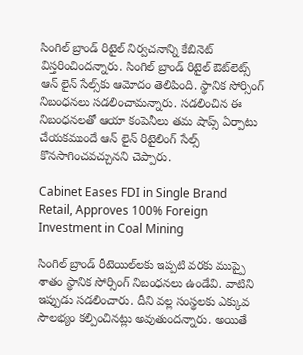సింగిల్ బ్రాండ్ రిటైల్ నిర్వచనాన్ని కేబినెట్ విస్తరించిందన్నారు. సింగిల్ బ్రాండ్ రిటైల్ ఔట్‌లెట్స్ ఆన్ లైన్ సేల్స్‌కు ఆమోదం తెలిపింది. స్థానిక సోర్సింగ్ నిబంధనలు సడలించామన్నారు. సడలించిన ఈ నిబంధనలతో ఆయా కంపెనీలు తమ షాప్స్ ఏర్పాటు చేయకముందే ఆన్ లైన్ రిటైలింగ్ సేల్స్ కొనసాగించవచ్చునని చెప్పారు.

Cabinet Eases FDI in Single Brand Retail, Approves 100% Foreign Investment in Coal Mining

సింగిల్ బ్రాండ్ రీటెయిల్‌లకు ఇప్పటి వరకు ముప్పై శాతం స్థానిక సోర్సింగ్ నిబంధనలు ఉండేవి. వాటిని ఇప్పుడు సడలించారు. దీని వల్ల సంస్థలకు ఎక్కువ సౌలభ్యం కల్పించినట్లు అవుతుందన్నారు. అయితే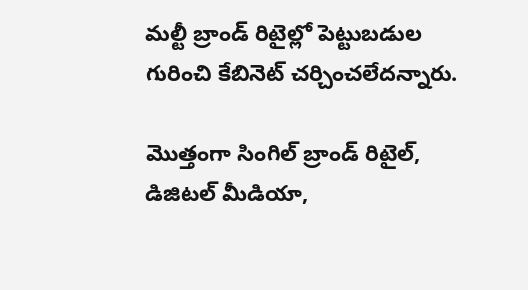మల్టీ బ్రాండ్ రిటైల్లో పెట్టుబడుల గురించి కేబినెట్ చర్చించలేదన్నారు.

మొత్తంగా సింగిల్ బ్రాండ్ రిటైల్, డిజిటల్ మీడియా,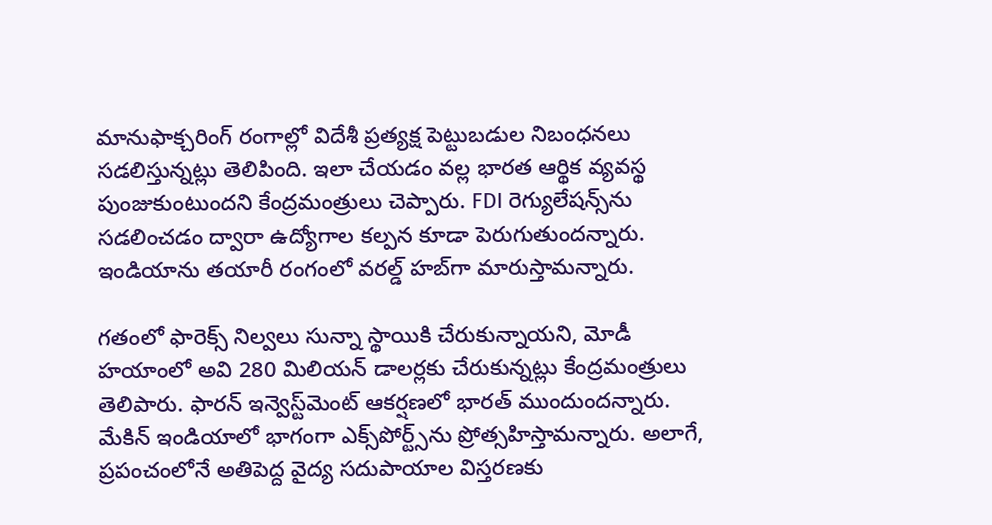మానుఫాక్చరింగ్ రంగాల్లో విదేశీ ప్రత్యక్ష పెట్టుబడుల నిబంధనలు సడలిస్తున్నట్లు తెలిపింది. ఇలా చేయడం వల్ల భారత ఆర్థిక వ్యవస్థ పుంజుకుంటుందని కేంద్రమంత్రులు చెప్పారు. FDI రెగ్యులేషన్స్‌ను సడలించడం ద్వారా ఉద్యోగాల కల్పన కూడా పెరుగుతుందన్నారు. ఇండియాను తయారీ రంగంలో వరల్డ్ హబ్‌గా మారుస్తామన్నారు.

గతంలో ఫారెక్స్ నిల్వలు సున్నా స్థాయికి చేరుకున్నాయని, మోడీ హయాంలో అవి 280 మిలియన్ డాలర్లకు చేరుకున్నట్లు కేంద్రమంత్రులు తెలిపారు. ఫారన్ ఇన్వెస్ట్‌మెంట్ ఆకర్షణలో భారత్ ముందుందన్నారు. మేకిన్ ఇండియాలో భాగంగా ఎక్స్‌పోర్ట్స్‌ను ప్రోత్సహిస్తామన్నారు. అలాగే, ప్రపంచంలోనే అతిపెద్ద వైద్య సదుపాయాల విస్తరణకు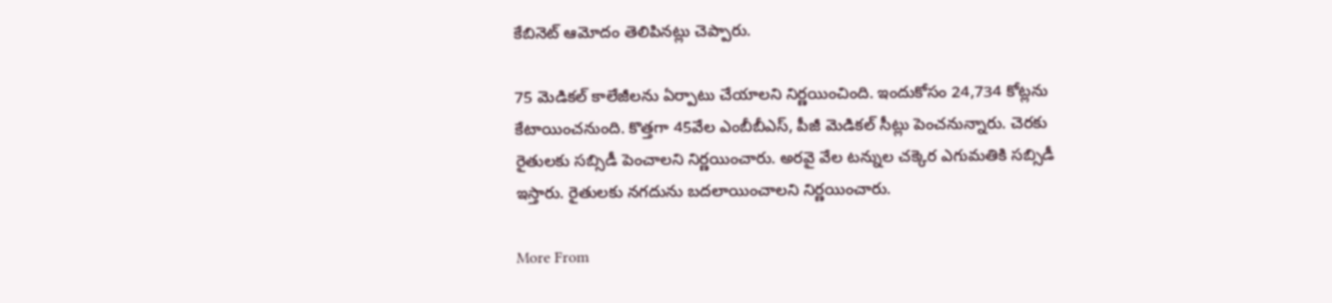కేబినెట్ ఆమోదం తెలిపినట్లు చెప్పారు.

75 మెడికల్ కాలేజీలను ఏర్పాటు చేయాలని నిర్ణయించింది. ఇందుకోసం 24,734 కోట్లను కేటాయించనుంది. కొత్తగా 45వేల ఎంబీబీఎస్, పీజీ మెడికల్ సీట్లు పెంచనున్నారు. చెరకు రైతులకు సబ్సిడీ పెంచాలని నిర్ణయించారు. అరవై వేల టన్నుల చక్కెర ఎగుమతికి సబ్సిడీ ఇస్తారు. రైతులకు నగదును బదలాయించాలని నిర్ణయించారు.

More From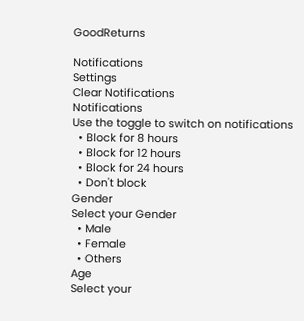GoodReturns

Notifications
Settings
Clear Notifications
Notifications
Use the toggle to switch on notifications
  • Block for 8 hours
  • Block for 12 hours
  • Block for 24 hours
  • Don't block
Gender
Select your Gender
  • Male
  • Female
  • Others
Age
Select your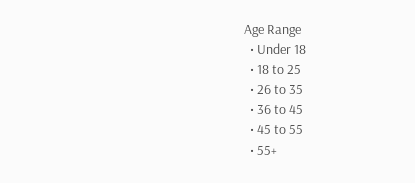Age Range
  • Under 18
  • 18 to 25
  • 26 to 35
  • 36 to 45
  • 45 to 55
  • 55+